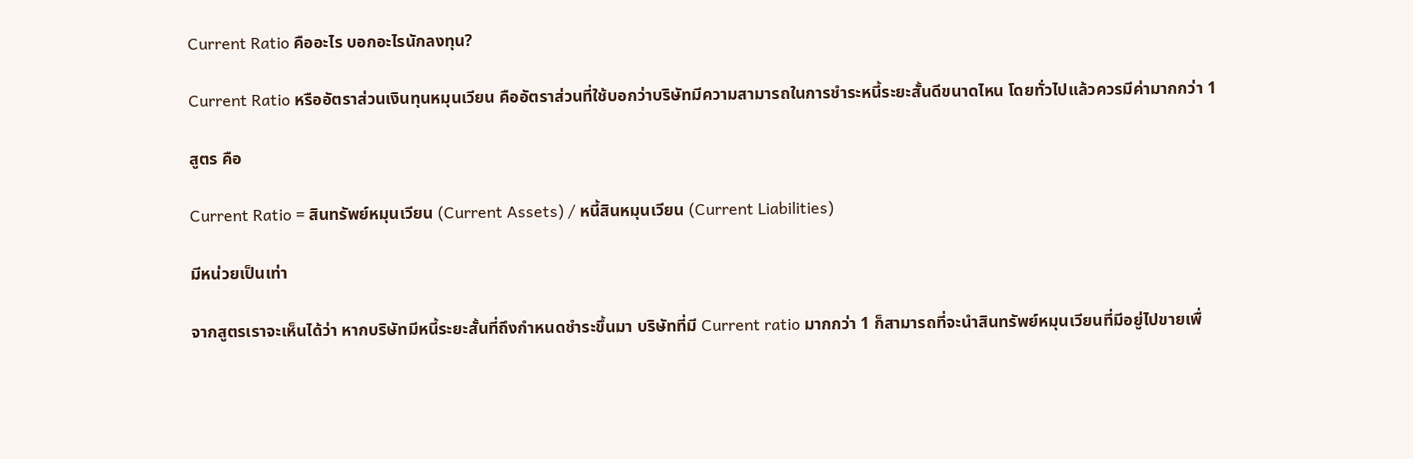Current Ratio คืออะไร บอกอะไรนักลงทุน?

Current Ratio หรืออัตราส่วนเงินทุนหมุนเวียน คืออัตราส่วนที่ใช้บอกว่าบริษัทมีความสามารถในการชำระหนี้ระยะสั้นดีขนาดไหน โดยทั่วไปแล้วควรมีค่ามากกว่า 1

สูตร คือ

Current Ratio = สินทรัพย์หมุนเวียน (Current Assets) / หนี้สินหมุนเวียน (Current Liabilities)

มีหน่วยเป็นเท่า

จากสูตรเราจะเห็นได้ว่า หากบริษัทมีหนี้ระยะสั้นที่ถึงกำหนดชำระขึ้นมา บริษัทที่มี Current ratio มากกว่า 1 ก็สามารถที่จะนำสินทรัพย์หมุนเวียนที่มีอยู่ไปขายเพื่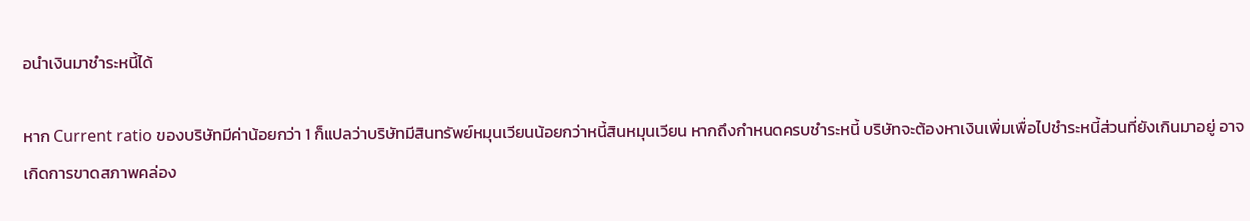อนำเงินมาชำระหนี้ได้

หาก Current ratio ของบริษัทมีค่าน้อยกว่า 1 ก็แปลว่าบริษัทมีสินทรัพย์หมุนเวียนน้อยกว่าหนี้สินหมุนเวียน หากถึงกำหนดครบชำระหนี้ บริษัทจะต้องหาเงินเพิ่มเพื่อไปชำระหนี้ส่วนที่ยังเกินมาอยู่ อาจเกิดการขาดสภาพคล่อง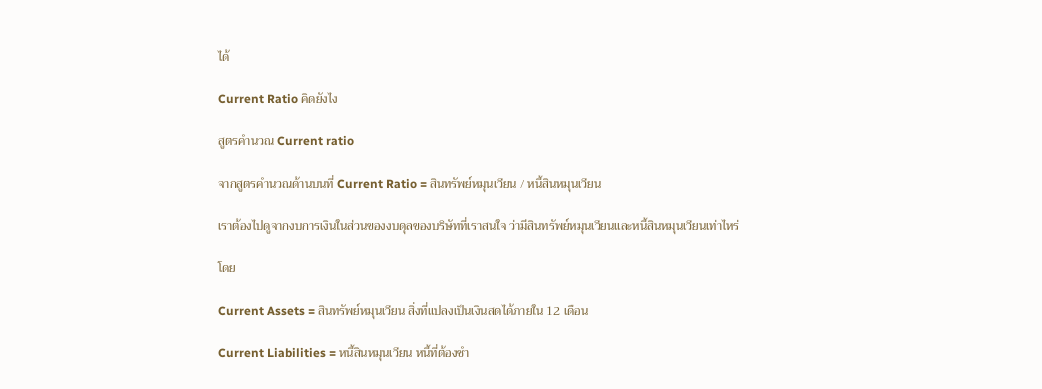ได้

Current Ratio คิดยังไง

สูตรคำนวณ Current ratio

จากสูตรคำนวณด้านบนที่ Current Ratio = สินทรัพย์หมุนเวียน / หนี้สินหมุนเวียน

เราต้องไปดูจากงบการเงินในส่วนของงบดุลของบริษัทที่เราสนใจ ว่ามีสินทรัพย์หมุนเวียนและหนี้สินหมุนเวียนเท่าไหร่

โดย

Current Assets = สินทรัพย์หมุนเวียน สิ่งที่แปลงเป็นเงินสดได้ภายใน 12 เดือน

Current Liabilities = หนี้สินหมุนเวียน หนี้ที่ต้องชำ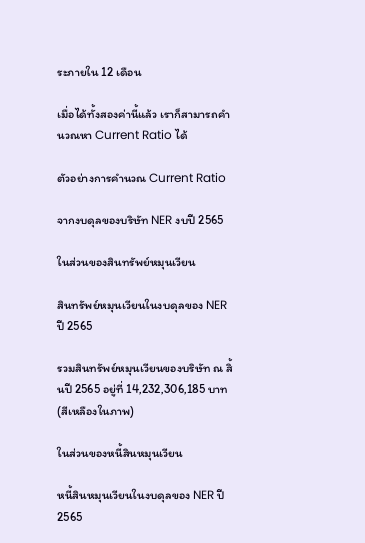ระภายใน 12 เดือน

เมื่อได้ทั้งสองค่านี้แล้ว เราก็สามารถคำนวณหา Current Ratio ได้

ตัวอย่างการคำนวณ Current Ratio

จากงบดุลของบริษัท NER งบปี 2565

ในส่วนของสินทรัพย์หมุนเวียน

สินทรัพย์หมุนเวียนในงบดุลของ NER ปี 2565

รวมสินทรัพย์หมุนเวียนของบริษัท ณ สิ้นปี 2565 อยู่ที่ 14,232,306,185 บาท (สีเหลืองในภาพ)

ในส่วนของหนี้สินหมุนเวียน

หนี้สินหมุนเวียนในงบดุลของ NER ปี 2565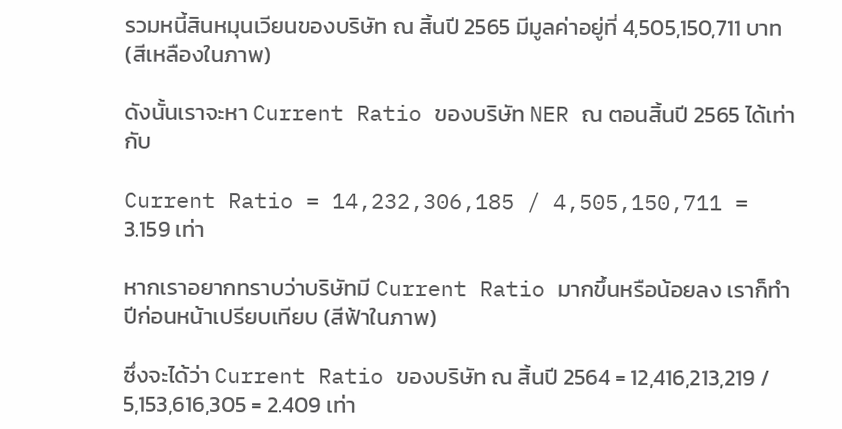รวมหนี้สินหมุนเวียนของบริษัท ณ สิ้นปี 2565 มีมูลค่าอยู่ที่ 4,505,150,711 บาท (สีเหลืองในภาพ)

ดังนั้นเราจะหา Current Ratio ของบริษัท NER ณ ตอนสิ้นปี 2565 ได้เท่ากับ

Current Ratio = 14,232,306,185 / 4,505,150,711 = 3.159 เท่า

หากเราอยากทราบว่าบริษัทมี Current Ratio มากขึ้นหรือน้อยลง เราก็ทำปีก่อนหน้าเปรียบเทียบ (สีฟ้าในภาพ)

ซึ่งจะได้ว่า Current Ratio ของบริษัท ณ สิ้นปี 2564 = 12,416,213,219 / 5,153,616,305 = 2.409 เท่า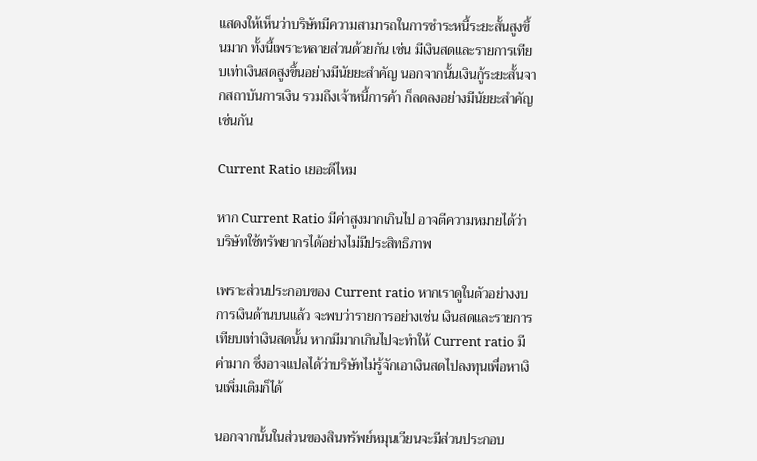แสดงให้เห็นว่าบริษัทมีความสามารถในการชำระหนี้ระยะสั้นสูงขึ้นมาก ทั้งนี้เพราะหลายส่วนด้วยกัน เช่น มีเงินสดและรายการเทียบเท่าเงินสดสูงขึ้นอย่างมีนัยยะสำคัญ นอกจากนั้นเงินกู้ระยะสั้นจากสถาบันการเงิน รวมถึงเจ้าหนี้การค้า ก็ลดลงอย่างมีนัยยะสำคัญเช่นกัน

Current Ratio เยอะดีไหม

หาก Current Ratio มีค่าสูงมากเกินไป อาจตีความหมายได้ว่า บริษัทใช้ทรัพยากรได้อย่างไม่มีประสิทธิภาพ

เพราะส่วนประกอบของ Current ratio หากเราดูในตัวอย่างงบการเงินด้านบนแล้ว จะพบว่ารายการอย่างเช่น เงินสดและรายการเทียบเท่าเงินสดนั้น หากมีมากเกินไปจะทำให้ Current ratio มีค่ามาก ซึ่งอาจแปลได้ว่าบริษัทไม่รู้จักเอาเงินสดไปลงทุนเพื่อหาเงินเพิ่มเติมก็ได้

นอกจากนั้นในส่วนของสินทรัพย์หมุนเวียนจะมีส่วนประกอบ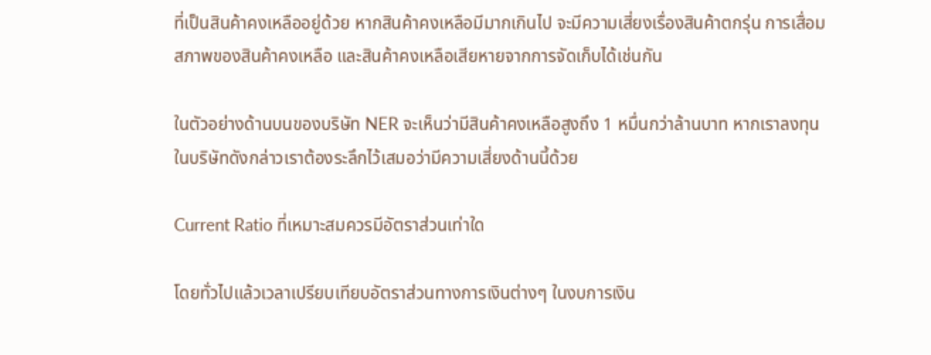ที่เป็นสินค้าคงเหลืออยู่ด้วย หากสินค้าคงเหลือมีมากเกินไป จะมีความเสี่ยงเรื่องสินค้าตกรุ่น การเสื่อมสภาพของสินค้าคงเหลือ และสินค้าคงเหลือเสียหายจากการจัดเก็บได้เช่นกัน

ในตัวอย่างด้านบนของบริษัท NER จะเห็นว่ามีสินค้าคงเหลือสูงถึง 1 หมื่นกว่าล้านบาท หากเราลงทุนในบริษัทดังกล่าวเราต้องระลึกไว้เสมอว่ามีความเสี่ยงด้านนี้ด้วย

Current Ratio ที่เหมาะสมควรมีอัตราส่วนเท่าใด

โดยทั่วไปแล้วเวลาเปรียบเทียบอัตราส่วนทางการเงินต่างๆ ในงบการเงิน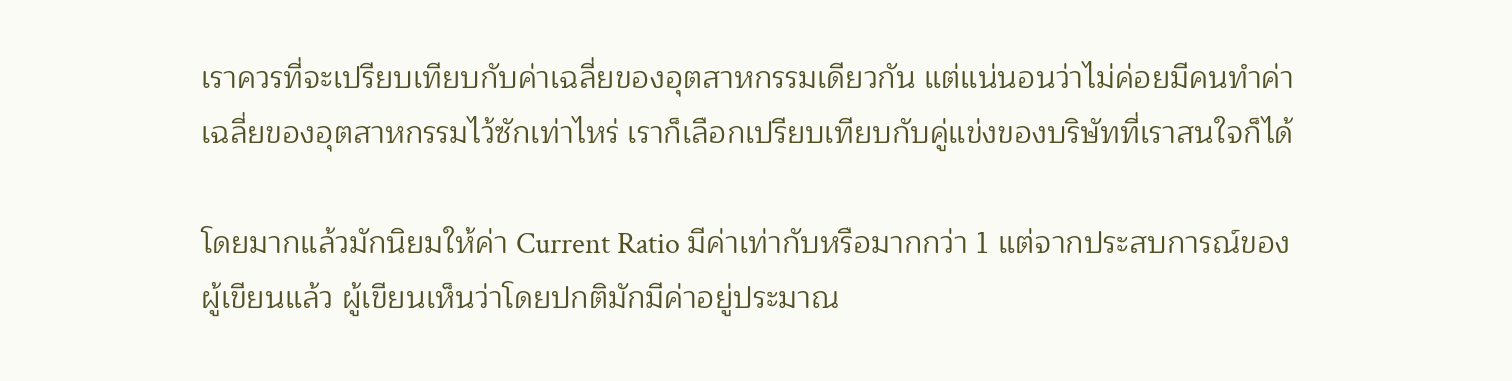เราควรที่จะเปรียบเทียบกับค่าเฉลี่ยของอุตสาหกรรมเดียวกัน แต่แน่นอนว่าไม่ค่อยมีคนทำค่าเฉลี่ยของอุตสาหกรรมไว้ซักเท่าไหร่ เราก็เลือกเปรียบเทียบกับคู่แข่งของบริษัทที่เราสนใจก็ได้

โดยมากแล้วมักนิยมให้ค่า Current Ratio มีค่าเท่ากับหรือมากกว่า 1 แต่จากประสบการณ์ของผู้เขียนแล้ว ผู้เขียนเห็นว่าโดยปกติมักมีค่าอยู่ประมาณ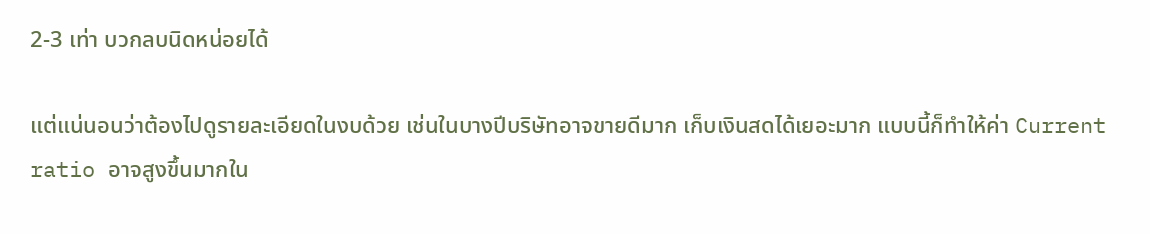2-3 เท่า บวกลบนิดหน่อยได้

แต่แน่นอนว่าต้องไปดูรายละเอียดในงบด้วย เช่นในบางปีบริษัทอาจขายดีมาก เก็บเงินสดได้เยอะมาก แบบนี้ก็ทำให้ค่า Current ratio อาจสูงขึ้นมากใน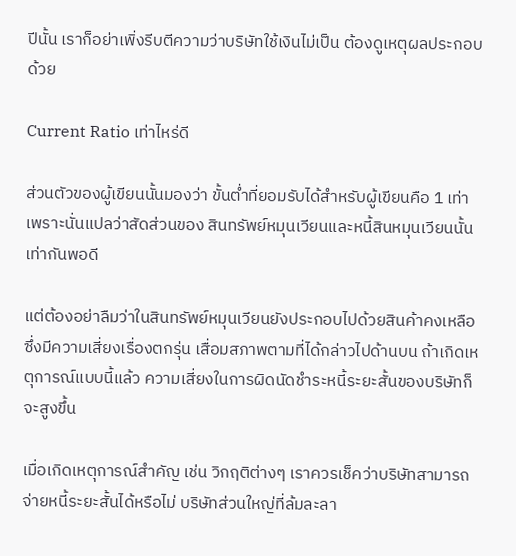ปีนั้น เราก็อย่าเพิ่งรีบตีความว่าบริษัทใช้เงินไม่เป็น ต้องดูเหตุผลประกอบด้วย

Current Ratio เท่าไหร่ดี

ส่วนตัวของผู้เขียนนั้นมองว่า ขั้นต่ำที่ยอมรับได้สำหรับผู้เขียนคือ 1 เท่า เพราะนั่นแปลว่าสัดส่วนของ สินทรัพย์หมุนเวียนและหนี้สินหมุนเวียนนั้นเท่ากันพอดี

แต่ต้องอย่าลืมว่าในสินทรัพย์หมุนเวียนยังประกอบไปด้วยสินค้าคงเหลือ ซึ่งมีความเสี่ยงเรื่องตกรุ่น เสื่อมสภาพตามที่ได้กล่าวไปด้านบน ถ้าเกิดเหตุการณ์แบบนี้แล้ว ความเสี่ยงในการผิดนัดชำระหนี้ระยะสั้นของบริษัทก็จะสูงขึ้น

เมื่อเกิดเหตุการณ์สำคัญ เช่น วิกฤติต่างๆ เราควรเช็คว่าบริษัทสามารถจ่ายหนี้ระยะสั้นได้หรือไม่ บริษัทส่วนใหญ่ที่ล้มละลา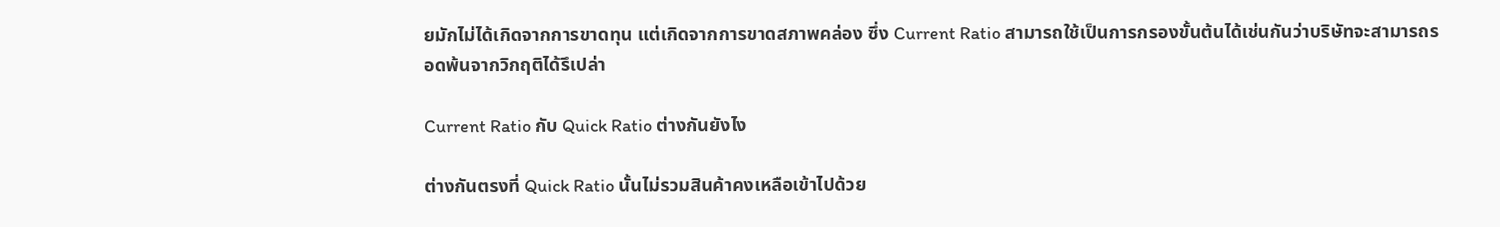ยมักไม่ได้เกิดจากการขาดทุน แต่เกิดจากการขาดสภาพคล่อง ซึ่ง Current Ratio สามารถใช้เป็นการกรองขั้นต้นได้เช่นกันว่าบริษัทจะสามารถรอดพ้นจากวิกฤติได้รึเปล่า

Current Ratio กับ Quick Ratio ต่างกันยังไง

ต่างกันตรงที่ Quick Ratio นั้นไม่รวมสินค้าคงเหลือเข้าไปด้วย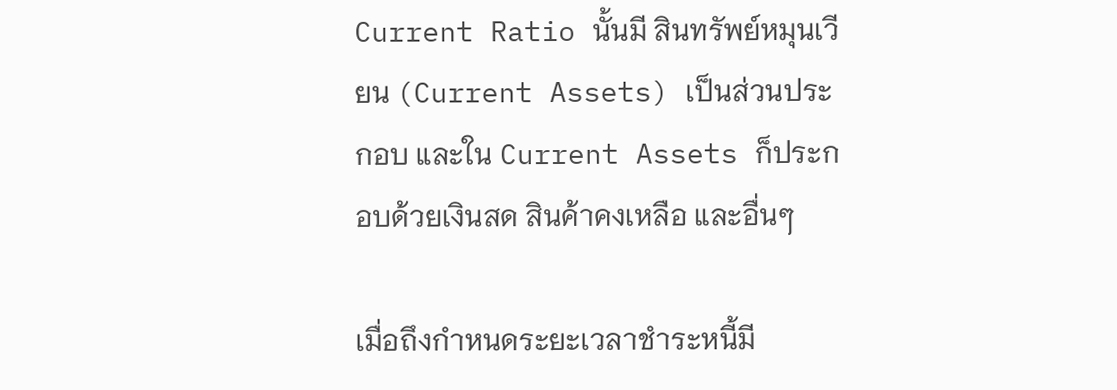Current Ratio นั้นมี สินทรัพย์หมุนเวียน (Current Assets) เป็นส่วนประกอบ และใน Current Assets ก็ประกอบด้วยเงินสด สินค้าคงเหลือ และอื่นๆ

เมื่อถึงกำหนดระยะเวลาชำระหนี้มี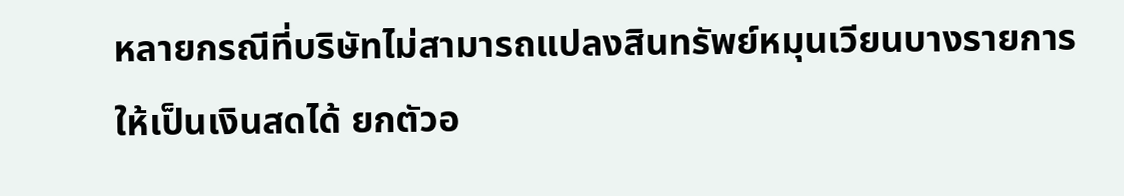หลายกรณีที่บริษัทไม่สามารถแปลงสินทรัพย์หมุนเวียนบางรายการให้เป็นเงินสดได้ ยกตัวอ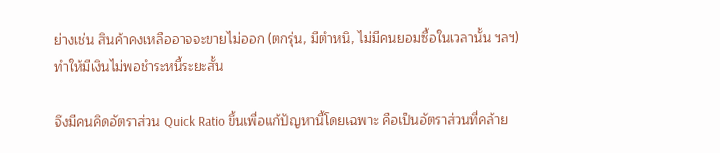ย่างเช่น สินค้าคงเหลืออาจจะขายไม่ออก (ตกรุ่น, มีตำหนิ, ไม่มีคนยอมซื้อในเวลานั้น ฯลฯ) ทำให้มีเงินไม่พอชำระหนี้ระยะสั้น

จึงมีคนคิดอัตราส่วน Quick Ratio ขึ้นเพื่อแก้ปัญหานี้โดยเฉพาะ คือเป็นอัตราส่วนที่คล้าย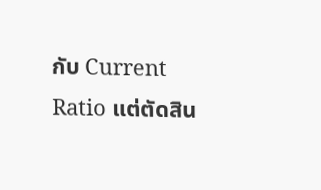กับ Current Ratio แต่ตัดสิน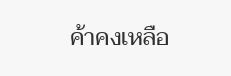ค้าคงเหลือ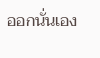ออกนั่นเอง